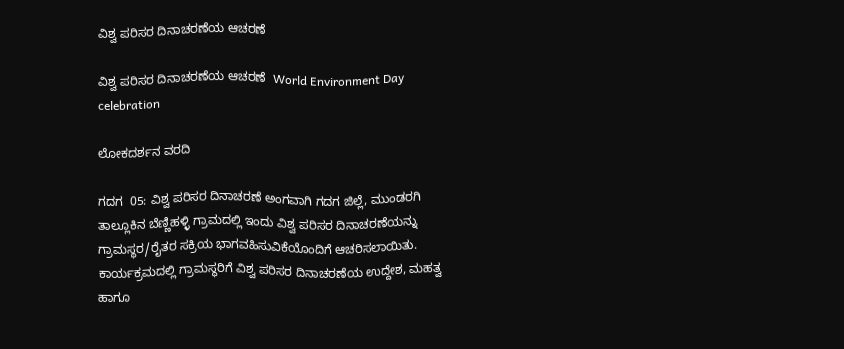ವಿಶ್ವ ಪರಿಸರ ದಿನಾಚರಣೆಯ ಆಚರಣೆ

ವಿಶ್ವ ಪರಿಸರ ದಿನಾಚರಣೆಯ ಆಚರಣೆ  World Environment Day celebration

ಲೋಕದರ್ಶನ ವರದಿ

ಗದಗ  05: ವಿಶ್ವ ಪರಿಸರ ದಿನಾಚರಣೆ ಅಂಗವಾಗಿ ಗದಗ ಜಿಲ್ಲೆ, ಮುಂಡರಗಿ ತಾಲ್ಲೂಕಿನ ಬೆಣ್ಣಿಹಳ್ಳಿ ಗ್ರಾಮದಲ್ಲಿ ಇಂದು ವಿಶ್ವ ಪರಿಸರ ದಿನಾಚರಣೆಯನ್ನು ಗ್ರಾಮಸ್ಥರ/ರೈತರ ಸಕ್ರಿಯ ಭಾಗವಹಿಸುವಿಕೆಯೊಂದಿಗೆ ಆಚರಿಸಲಾಯಿತು. ಕಾರ್ಯಕ್ರಮದಲ್ಲಿ ಗ್ರಾಮಸ್ಥರಿಗೆ ವಿಶ್ವ ಪರಿಸರ ದಿನಾಚರಣೆಯ ಉದ್ದೇಶ, ಮಹತ್ವ ಹಾಗೂ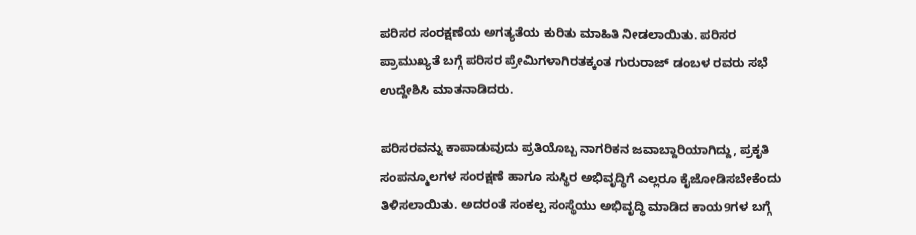ಪರಿಸರ ಸಂರಕ್ಷಣೆಯ ಅಗತ್ಯತೆಯ ಕುರಿತು ಮಾಹಿತಿ ನೀಡಲಾಯಿತು. ಪರಿಸರ ಪ್ರಾಮುಖ್ಯತೆ ಬಗ್ಗೆ ಪರಿಸರ ಪ್ರೇಮಿಗಳಾಗಿರತಕ್ಕಂತ ಗುರುರಾಜ್ ಡಂಬಳ ರವರು ಸಭೆ ಉದ್ದೇಶಿಸಿ ಮಾತನಾಡಿದರು.

ಪರಿಸರವನ್ನು ಕಾಪಾಡುವುದು ಪ್ರತಿಯೊಬ್ಬ ನಾಗರಿಕನ ಜವಾಬ್ದಾರಿಯಾಗಿದ್ದು, ಪ್ರಕೃತಿ ಸಂಪನ್ಮೂಲಗಳ ಸಂರಕ್ಷಣೆ ಹಾಗೂ ಸುಸ್ಥಿರ ಅಭಿವೃದ್ಧಿಗೆ ಎಲ್ಲರೂ ಕೈಜೋಡಿಸಬೇಕೆಂದು ತಿಳಿಸಲಾಯಿತು. ಅದರಂತೆ ಸಂಕಲ್ಪ ಸಂಸ್ಥೆಯು ಅಭಿವೃದ್ಧಿ ಮಾಡಿದ ಕಾಯ9ಗಳ ಬಗ್ಗೆ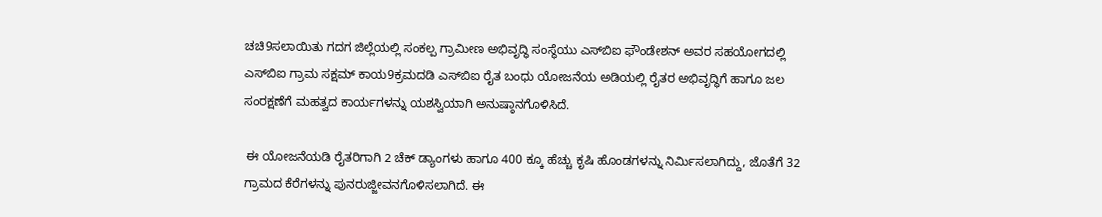ಚಚಿ9ಸಲಾಯಿತು ಗದಗ ಜಿಲ್ಲೆಯಲ್ಲಿ ಸಂಕಲ್ಪ ಗ್ರಾಮೀಣ ಅಭಿವೃದ್ಧಿ ಸಂಸ್ಥೆಯು ಎಸ್‌ಬಿಐ ಫೌಂಡೇಶನ್ ಅವರ ಸಹಯೋಗದಲ್ಲಿ ಎಸ್‌ಬಿಐ ಗ್ರಾಮ ಸಕ್ಷಮ್ ಕಾಯ9ಕ್ರಮದಡಿ ಎಸ್‌ಬಿಐ ರೈತ ಬಂಧು ಯೋಜನೆಯ ಅಡಿಯಲ್ಲಿ ರೈತರ ಅಭಿವೃದ್ಧಿಗೆ ಹಾಗೂ ಜಲ ಸಂರಕ್ಷಣೆಗೆ ಮಹತ್ವದ ಕಾರ್ಯಗಳನ್ನು ಯಶಸ್ವಿಯಾಗಿ ಅನುಷ್ಠಾನಗೊಳಿಸಿದೆ.

 ಈ ಯೋಜನೆಯಡಿ ರೈತರಿಗಾಗಿ 2 ಚೆಕ್ ಡ್ಯಾಂಗಳು ಹಾಗೂ 400 ಕ್ಕೂ ಹೆಚ್ಚು ಕೃಷಿ ಹೊಂಡಗಳನ್ನು ನಿರ್ಮಿಸಲಾಗಿದ್ದು, ಜೊತೆಗೆ 32 ಗ್ರಾಮದ ಕೆರೆಗಳನ್ನು ಪುನರುಜ್ಜೀವನಗೊಳಿಸಲಾಗಿದೆ. ಈ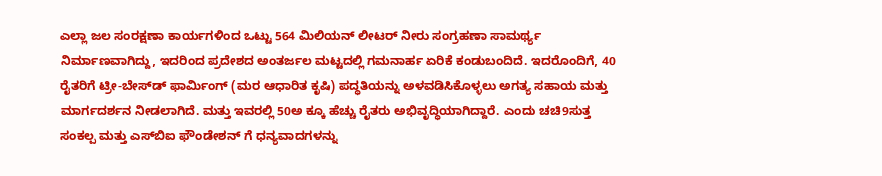ಎಲ್ಲಾ ಜಲ ಸಂರಕ್ಷಣಾ ಕಾರ್ಯಗಳಿಂದ ಒಟ್ಟು 564 ಮಿಲಿಯನ್ ಲೀಟರ್ ನೀರು ಸಂಗ್ರಹಣಾ ಸಾಮರ್ಥ್ಯ ನಿರ್ಮಾಣವಾಗಿದ್ದು, ಇದರಿಂದ ಪ್ರದೇಶದ ಅಂತರ್ಜಲ ಮಟ್ಟದಲ್ಲಿ ಗಮನಾರ್ಹ ಏರಿಕೆ ಕಂಡುಬಂದಿದೆ. ಇದರೊಂದಿಗೆ, 40 ರೈತರಿಗೆ ಟ್ರೀ-ಬೇಸ್‌ಡ್ ಫಾರ್ಮಿಂಗ್ (ಮರ ಆಧಾರಿತ ಕೃಷಿ) ಪದ್ಧತಿಯನ್ನು ಅಳವಡಿಸಿಕೊಳ್ಳಲು ಅಗತ್ಯ ಸಹಾಯ ಮತ್ತು ಮಾರ್ಗದರ್ಶನ ನೀಡಲಾಗಿದೆ. ಮತ್ತು ಇವರಲ್ಲಿ 50ಅ ಕ್ಕೂ ಹೆಚ್ಚು ರೈತರು ಅಭಿವೃದ್ಧಿಯಾಗಿದ್ದಾರೆ. ಎಂದು ಚಚಿ9ಸುತ್ತ ಸಂಕಲ್ಪ ಮತ್ತು ಎಸ್‌ಬಿಐ ಫೌಂಡೇಶನ್ ಗೆ ಧನ್ಯವಾದಗಳನ್ನು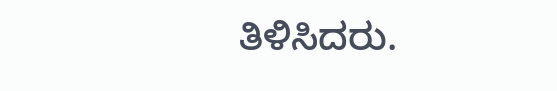ತಿಳಿಸಿದರು.